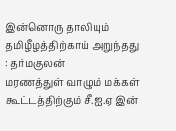இன்னொரு தாலியும் தமிழீழத்திற்காய் அறுந்தது : தர்மகுலன்
மரணத்துள் வாழும் மக்கள் கூட்டத்திற்கும் சீ.ஐ.ஏ இன்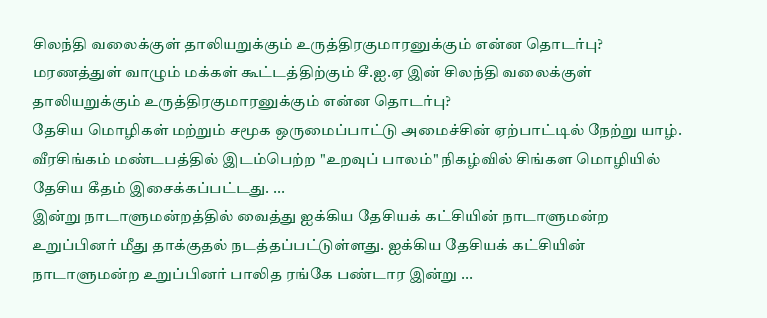சிலந்தி வலைக்குள் தாலியறுக்கும் உருத்திரகுமாரனுக்கும் என்ன தொடர்பு?
மரணத்துள் வாழும் மக்கள் கூட்டத்திற்கும் சீ.ஐ.ஏ இன் சிலந்தி வலைக்குள் தாலியறுக்கும் உருத்திரகுமாரனுக்கும் என்ன தொடர்பு?
தேசிய மொழிகள் மற்றும் சமூக ஒருமைப்பாட்டு அமைச்சின் ஏற்பாட்டில் நேற்று யாழ். வீரசிங்கம் மண்டபத்தில் இடம்பெற்ற "உறவுப் பாலம்" நிகழ்வில் சிங்கள மொழியில் தேசிய கீதம் இசைக்கப்பட்டது. ...
இன்று நாடாளுமன்றத்தில் வைத்து ஐக்கிய தேசியக் கட்சியின் நாடாளுமன்ற உறுப்பினர் மீது தாக்குதல் நடத்தப்பட்டுள்ளது. ஐக்கிய தேசியக் கட்சியின் நாடாளுமன்ற உறுப்பினர் பாலித ரங்கே பண்டார இன்று ...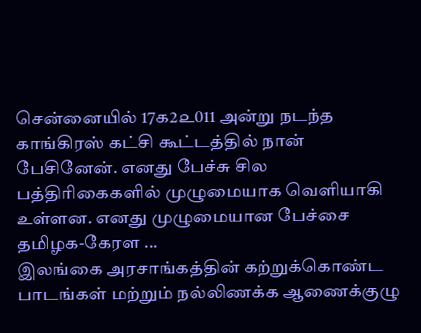சென்னையில் 17௧2௨011 அன்று நடந்த காங்கிரஸ் கட்சி கூட்டத்தில் நான் பேசினேன். எனது பேச்சு சில பத்திரிகைகளில் முழுமையாக வெளியாகி உள்ளன. எனது முழுமையான பேச்சை தமிழக-கேரள ...
இலங்கை அரசாங்கத்தின் கற்றுக்கொண்ட பாடங்கள் மற்றும் நல்லிணக்க ஆணைக்குழு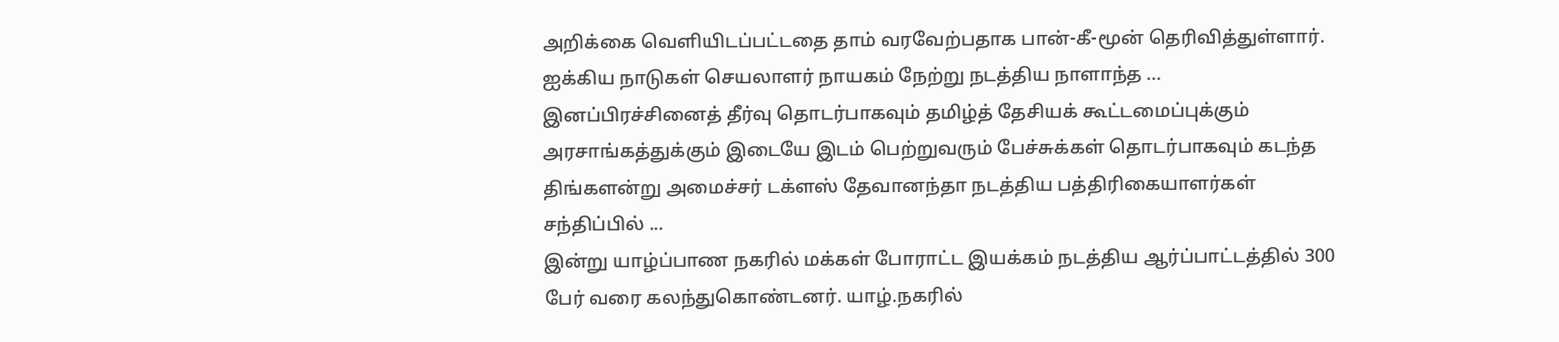அறிக்கை வெளியிடப்பட்டதை தாம் வரவேற்பதாக பான்-கீ-மூன் தெரிவித்துள்ளார். ஐக்கிய நாடுகள் செயலாளர் நாயகம் நேற்று நடத்திய நாளாந்த ...
இனப்பிரச்சினைத் தீர்வு தொடர்பாகவும் தமிழ்த் தேசியக் கூட்டமைப்புக்கும் அரசாங்கத்துக்கும் இடையே இடம் பெற்றுவரும் பேச்சுக்கள் தொடர்பாகவும் கடந்த திங்களன்று அமைச்சர் டக்ளஸ் தேவானந்தா நடத்திய பத்திரிகையாளர்கள் சந்திப்பில் ...
இன்று யாழ்ப்பாண நகரில் மக்கள் போராட்ட இயக்கம் நடத்திய ஆர்ப்பாட்டத்தில் 300 பேர் வரை கலந்துகொண்டனர். யாழ்.நகரில்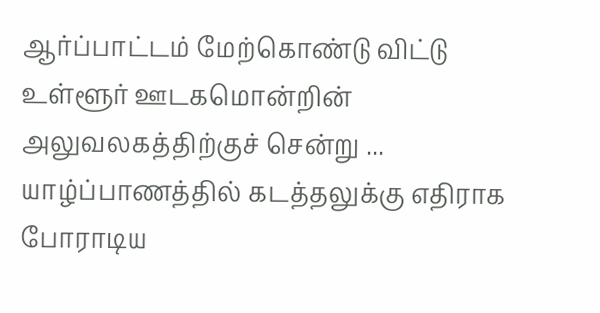ஆர்ப்பாட்டம் மேற்கொண்டு விட்டு உள்ளூர் ஊடகமொன்றின் அலுவலகத்திற்குச் சென்று ...
யாழ்ப்பாணத்தில் கடத்தலுக்கு எதிராக போராடிய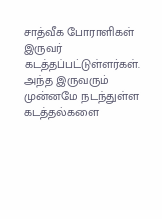சாத்வீக போராளிகள் இருவர் கடத்தப்பட்டுள்ளர்கள். அந்த இருவரும் முன்னமே நடந்துள்ள கடத்தல்களை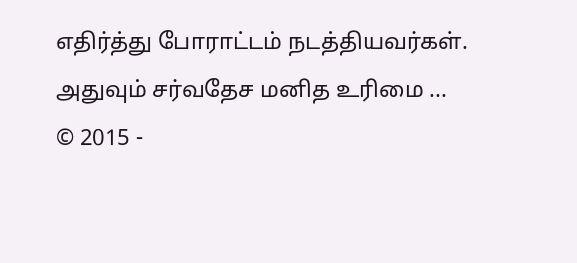எதிர்த்து போராட்டம் நடத்தியவர்கள். அதுவும் சர்வதேச மனித உரிமை ...
© 2015 -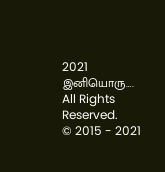2021 இனியொரு…. All Rights Reserved.
© 2015 - 2021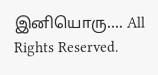இனியொரு…. All Rights Reserved.